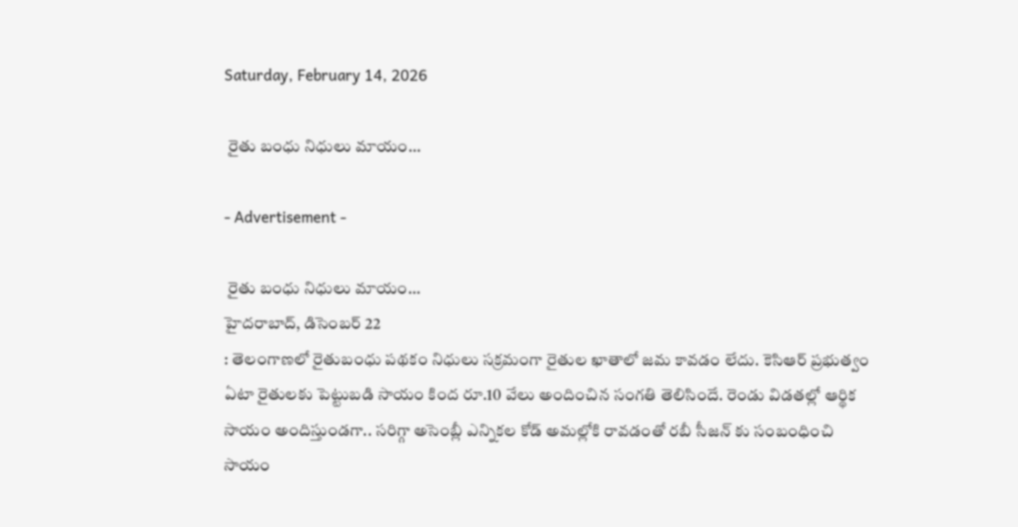Saturday, February 14, 2026

 రైతు బంధు నిధులు మాయం…

- Advertisement -

 రైతు బంధు నిధులు మాయం…
హైదరాబాద్, డిసెంబర్ 22
: తెలంగాణలో రైతుబంధు పథకం నిధులు సక్రమంగా రైతుల ఖాతాలో జమ కావడం లేదు. కెసిఆర్ ప్రభుత్వం ఏటా రైతులకు పెట్టుబడి సాయం కింద రూ.10 వేలు అందించిన సంగతి తెలిసిందే. రెండు విడతల్లో ఆర్థిక సాయం అందిస్తుండగా.. సరిగ్గా అసెంబ్లీ ఎన్నికల కోడ్ అమల్లోకి రావడంతో రబీ సీజన్ కు సంబంధించి సాయం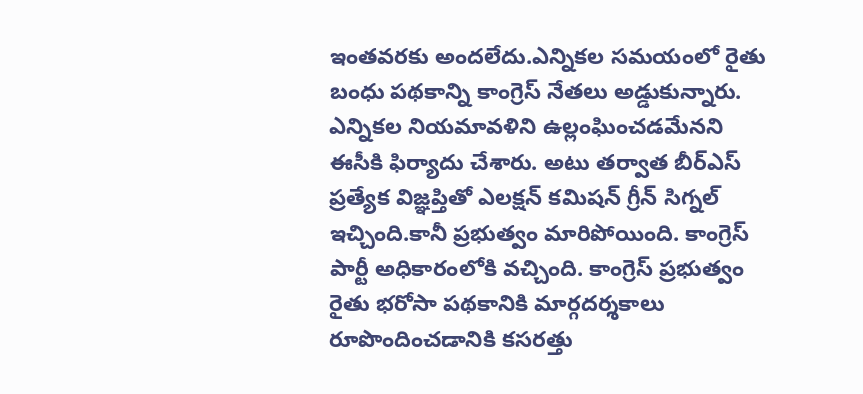ఇంతవరకు అందలేదు.ఎన్నికల సమయంలో రైతు బంధు పథకాన్ని కాంగ్రెస్ నేతలు అడ్డుకున్నారు. ఎన్నికల నియమావళిని ఉల్లంఘించడమేనని ఈసీకి ఫిర్యాదు చేశారు. అటు తర్వాత బీర్ఎస్ ప్రత్యేక విజ్ఞప్తితో ఎలక్షన్ కమిషన్ గ్రీన్ సిగ్నల్ ఇచ్చింది.కానీ ప్రభుత్వం మారిపోయింది. కాంగ్రెస్ పార్టీ అధికారంలోకి వచ్చింది. కాంగ్రెస్ ప్రభుత్వం రైతు భరోసా పథకానికి మార్గదర్శకాలు రూపొందించడానికి కసరత్తు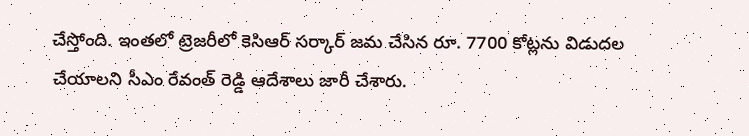చేస్తోంది. ఇంతలో ట్రెజరీలో కెసిఆర్ సర్కార్ జమ చేసిన రూ. 7700 కోట్లను విడుదల చేయాలని సీఎం రేవంత్ రెడ్డి ఆదేశాలు జారీ చేశారు.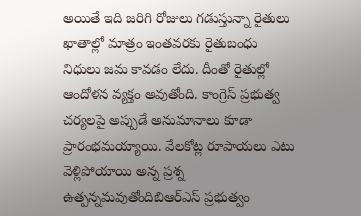అయితే ఇది జరిగి రోజులు గడుస్తున్నా రైతులు ఖాతాల్లో మాత్రం ఇంతవరకు రైతుబంధు నిధులు జమ కావడం లేదు. దీంతో రైతుల్లో ఆందోళన వ్యక్తం అవుతోంది. కాంగ్రెస్ ప్రభుత్వ చర్యలపై అప్పుడే అనుమానాలు కూడా ప్రారంభమయ్యాయి. వేలకోట్ల రూపాయలు ఎటు వెళ్లిపోయాయి అన్న ప్రశ్న ఉత్పన్నమవుతోందిబిఆర్ఎస్ ప్రభుత్వం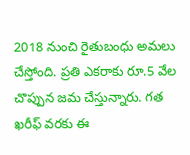2018 నుంచి రైతుబంధు అమలు చేస్తోంది. ప్రతి ఎకరాకు రూ.5 వేల చొప్పున జమ చేస్తున్నారు. గత ఖరీఫ్ వరకు ఈ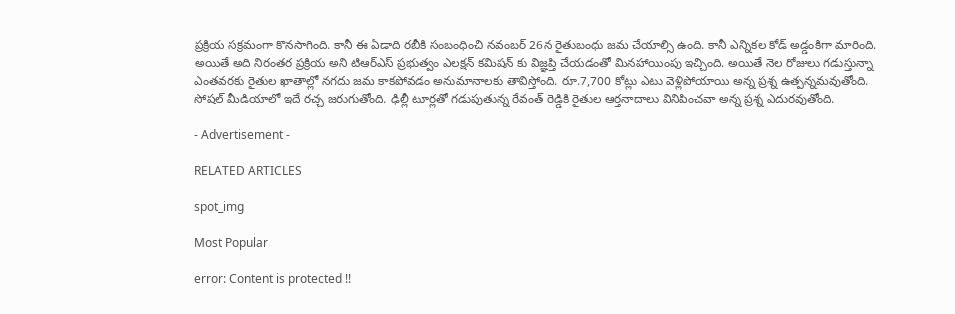ప్రక్రియ సక్రమంగా కొనసాగింది. కానీ ఈ ఏడాది రబీకి సంబంధించి నవంబర్ 26న రైతుబంధు జమ చేయాల్సి ఉంది. కానీ ఎన్నికల కోడ్ అడ్డంకిగా మారింది. అయితే అది నిరంతర ప్రక్రియ అని టిఆర్ఎస్ ప్రభుత్వం ఎలక్షన్ కమిషన్ కు విజ్ఞప్తి చేయడంతో మినహాయింపు ఇచ్చింది. అయితే నెల రోజులు గడుస్తున్నా ఎంతవరకు రైతుల ఖాతాల్లో నగదు జమ కాకపోవడం అనుమానాలకు తావిస్తోంది. రూ.7,700 కోట్లు ఎటు వెళ్లిపోయాయి అన్న ప్రశ్న ఉత్పన్నమవుతోంది. సోషల్ మీడియాలో ఇదే రచ్చ జరుగుతోంది. ఢిల్లీ టూర్లతో గడుపుతున్న రేవంత్ రెడ్డికి రైతుల ఆర్తనాదాలు వినిపించవా అన్న ప్రశ్న ఎదురవుతోంది.

- Advertisement -

RELATED ARTICLES

spot_img

Most Popular

error: Content is protected !!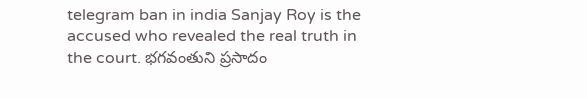telegram ban in india Sanjay Roy is the accused who revealed the real truth in the court. భగవంతుని ప్రసాదం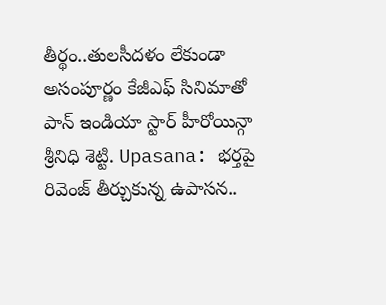తీర్థం..తులసీదళం లేకుండా అసంపూర్ణం కేజీఎఫ్ సినిమాతో పాన్ ఇండియా స్టార్ హీరోయిన్గా శ్రీనిధి శెట్టి. Upasana: భర్తపై రివెంజ్ తీర్చుకున్న ఉపాసన..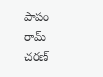పాపం రామ్ చరణ్